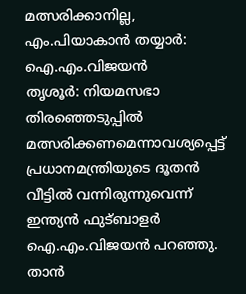മത്സരിക്കാനില്ല, എം.പിയാകാൻ തയ്യാർ: ഐ.എം.വിജയൻ
തൃശൂർ: നിയമസഭാ തിരഞ്ഞെടുപ്പിൽ മത്സരിക്കണമെന്നാവശ്യപ്പെട്ട് പ്രധാനമന്ത്രിയുടെ ദൂതൻ വീട്ടിൽ വന്നിരുന്നുവെന്ന് ഇന്ത്യൻ ഫുട്ബാളർ ഐ.എം.വിജയൻ പറഞ്ഞു. താൻ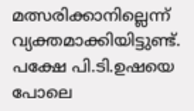മത്സരിക്കാനില്ലെന്ന് വ്യക്തമാക്കിയിട്ടുണ്ട്. പക്ഷേ പി.ടി.ഉഷയെ പോലെ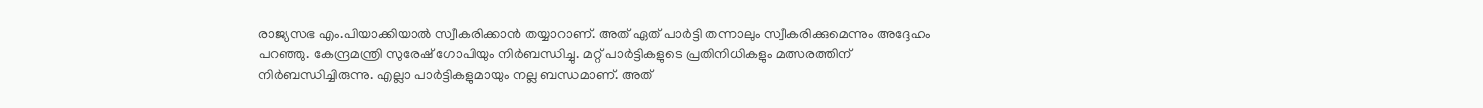രാജ്യസഭ എം.പിയാക്കിയാൽ സ്വീകരിക്കാൻ തയ്യാറാണ്. അത് ഏത് പാർട്ടി തന്നാലും സ്വീകരിക്കുമെന്നും അദ്ദേഹം പറഞ്ഞു. കേന്ദ്രമന്ത്രി സുരേഷ് ഗോപിയും നിർബന്ധിച്ചു. മറ്റ് പാർട്ടികളുടെ പ്രതിനിധികളും മത്സരത്തിന് നിർബന്ധിച്ചിരുന്നു. എല്ലാ പാർട്ടികളുമായും നല്ല ബന്ധമാണ്. അത്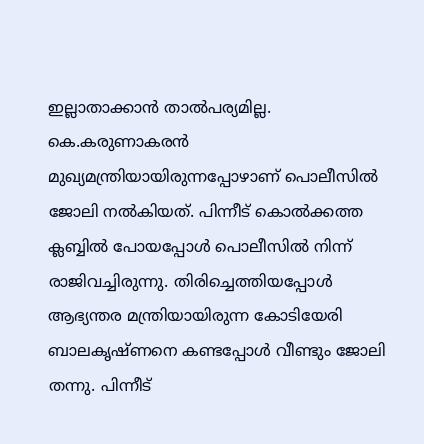ഇല്ലാതാക്കാൻ താൽപര്യമില്ല.
കെ.കരുണാകരൻ മുഖ്യമന്ത്രിയായിരുന്നപ്പോഴാണ് പൊലീസിൽ ജോലി നൽകിയത്. പിന്നീട് കൊൽക്കത്ത ക്ലബ്ബിൽ പോയപ്പോൾ പൊലീസിൽ നിന്ന് രാജിവച്ചിരുന്നു. തിരിച്ചെത്തിയപ്പോൾ ആഭ്യന്തര മന്ത്രിയായിരുന്ന കോടിയേരി ബാലകൃഷ്ണനെ കണ്ടപ്പോൾ വീണ്ടും ജോലി തന്നു. പിന്നീട്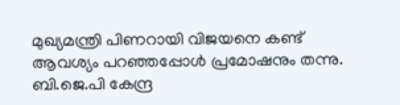മുഖ്യമന്ത്രി പിണറായി വിജയനെ കണ്ട് ആവശ്യം പറഞ്ഞപ്പോൾ പ്രമോഷനും തന്നു. ബി.ജെ.പി കേന്ദ്ര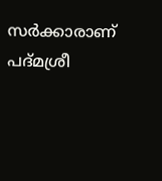സർക്കാരാണ് പദ്മശ്രീ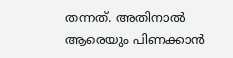തന്നത്. അതിനാൽ ആരെയും പിണക്കാൻ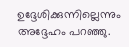ഉദ്ദേശിക്കുന്നില്ലെന്നും അദ്ദേഹം പറഞ്ഞു.